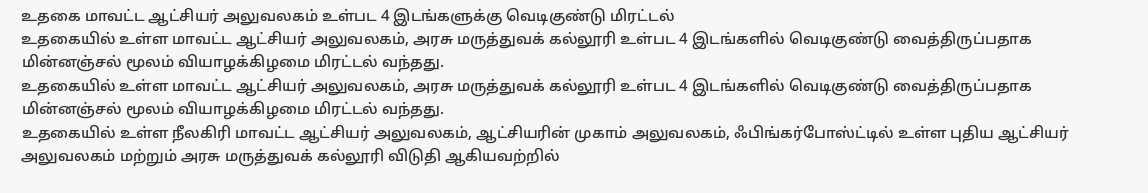உதகை மாவட்ட ஆட்சியர் அலுவலகம் உள்பட 4 இடங்களுக்கு வெடிகுண்டு மிரட்டல்
உதகையில் உள்ள மாவட்ட ஆட்சியர் அலுவலகம், அரசு மருத்துவக் கல்லூரி உள்பட 4 இடங்களில் வெடிகுண்டு வைத்திருப்பதாக மின்னஞ்சல் மூலம் வியாழக்கிழமை மிரட்டல் வந்தது.
உதகையில் உள்ள மாவட்ட ஆட்சியர் அலுவலகம், அரசு மருத்துவக் கல்லூரி உள்பட 4 இடங்களில் வெடிகுண்டு வைத்திருப்பதாக மின்னஞ்சல் மூலம் வியாழக்கிழமை மிரட்டல் வந்தது.
உதகையில் உள்ள நீலகிரி மாவட்ட ஆட்சியர் அலுவலகம், ஆட்சியரின் முகாம் அலுவலகம், ஃபிங்கர்போஸ்ட்டில் உள்ள புதிய ஆட்சியர் அலுவலகம் மற்றும் அரசு மருத்துவக் கல்லூரி விடுதி ஆகியவற்றில்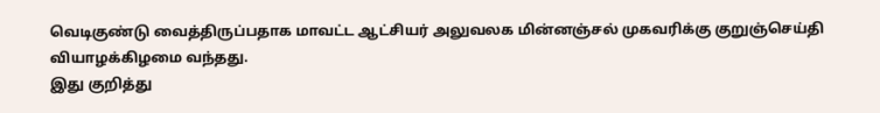வெடிகுண்டு வைத்திருப்பதாக மாவட்ட ஆட்சியர் அலுவலக மின்னஞ்சல் முகவரிக்கு குறுஞ்செய்தி வியாழக்கிழமை வந்தது.
இது குறித்து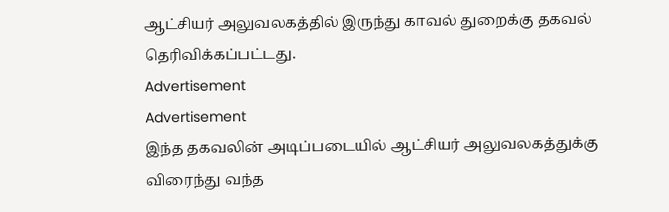ஆட்சியர் அலுவலகத்தில் இருந்து காவல் துறைக்கு தகவல் தெரிவிக்கப்பட்டது.
Advertisement
Advertisement
இந்த தகவலின் அடிப்படையில் ஆட்சியர் அலுவலகத்துக்கு விரைந்து வந்த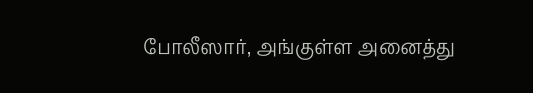போலீஸார், அங்குள்ள அனைத்து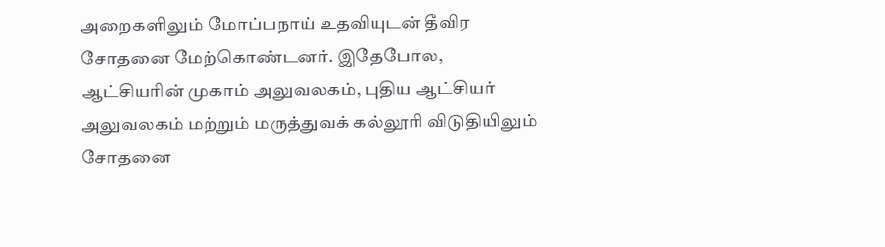அறைகளிலும் மோப்பநாய் உதவியுடன் தீவிர சோதனை மேற்கொண்டனர். இதேபோல, ஆட்சியரின் முகாம் அலுவலகம், புதிய ஆட்சியர் அலுவலகம் மற்றும் மருத்துவக் கல்லூரி விடுதியிலும் சோதனை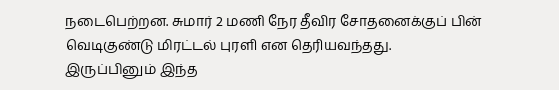நடைபெற்றன. சுமார் 2 மணி நேர தீவிர சோதனைக்குப் பின் வெடிகுண்டு மிரட்டல் புரளி என தெரியவந்தது.
இருப்பினும் இந்த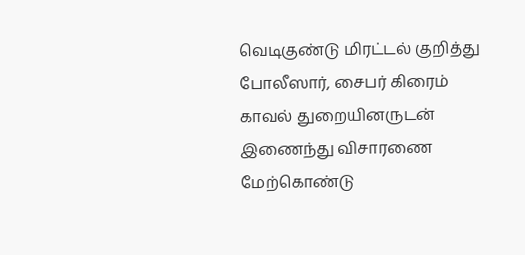வெடிகுண்டு மிரட்டல் குறித்து போலீஸார், சைபர் கிரைம் காவல் துறையினருடன் இணைந்து விசாரணை மேற்கொண்டு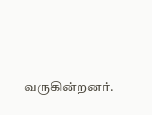வருகின்றனர்.